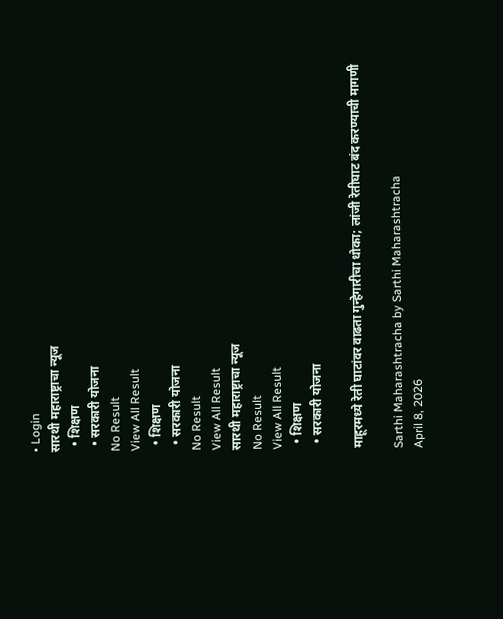• Login
सारथी महाराष्ट्राचा न्यूज
  • शिक्षण
  • सरकारी योजना
No Result
View All Result
  • शिक्षण
  • सरकारी योजना
No Result
View All Result
सारथी महाराष्ट्राचा न्यूज
No Result
View All Result
  • शिक्षण
  • सरकारी योजना

माहूरमध्ये रेती घाटांवर वाढता गुन्हेगारीचा धोका; लांजी रेतीघाट बंद करण्याची मागणी

Sarthi Maharashtracha by Sarthi Maharashtracha
April 8, 2026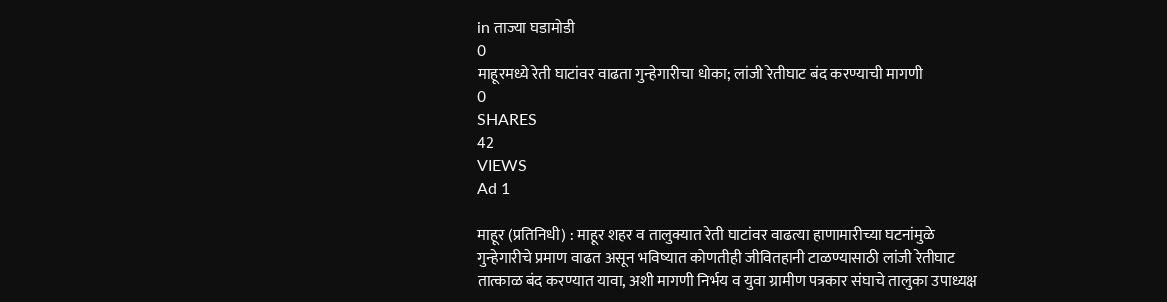in ताज्या घडामोडी
0
माहूरमध्ये रेती घाटांवर वाढता गुन्हेगारीचा धोका; लांजी रेतीघाट बंद करण्याची मागणी
0
SHARES
42
VIEWS
Ad 1

माहूर (प्रतिनिधी) : माहूर शहर व तालुक्यात रेती घाटांवर वाढत्या हाणामारीच्या घटनांमुळे गुन्हेगारीचे प्रमाण वाढत असून भविष्यात कोणतीही जीवितहानी टाळण्यासाठी लांजी रेतीघाट तात्काळ बंद करण्यात यावा, अशी मागणी निर्भय व युवा ग्रामीण पत्रकार संघाचे तालुका उपाध्यक्ष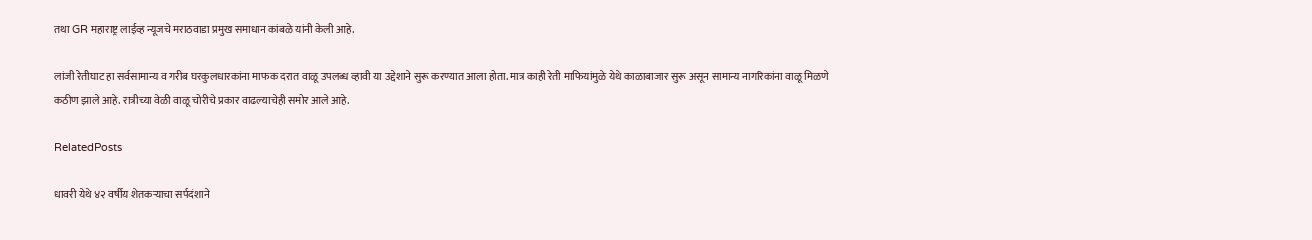तथा GR महाराष्ट्र लाईव्ह न्यूजचे मराठवाडा प्रमुख समाधान कांबळे यांनी केली आहे.

लांजी रेतीघाट हा सर्वसामान्य व गरीब घरकुलधारकांना माफक दरात वाळू उपलब्ध व्हावी या उद्देशाने सुरू करण्यात आला होता. मात्र काही रेती माफियांमुळे येथे काळाबाजार सुरू असून सामान्य नागरिकांना वाळू मिळणे कठीण झाले आहे. रात्रीच्या वेळी वाळू चोरीचे प्रकार वाढल्याचेही समोर आले आहे.

RelatedPosts

धावरी येथे ४२ वर्षीय शेतकऱ्याचा सर्पदंशाने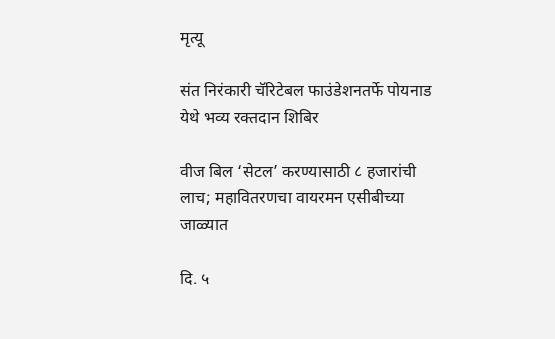मृत्यू

संत निरंकारी चॅरिटेबल फाउंडेशनतर्फे पोयनाड येथे भव्य रक्तदान शिबिर

वीज बिल ‘सेटल’ करण्यासाठी ८ हजारांची लाच; महावितरणचा वायरमन एसीबीच्या जाळ्यात

दि. ५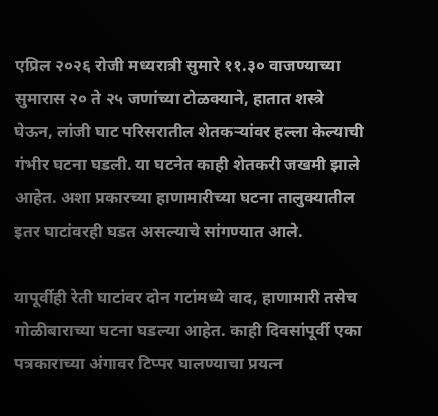एप्रिल २०२६ रोजी मध्यरात्री सुमारे ११.३० वाजण्याच्या सुमारास २० ते २५ जणांच्या टोळक्याने, हातात शस्त्रे घेऊन, लांजी घाट परिसरातील शेतकऱ्यांवर हल्ला केल्याची गंभीर घटना घडली. या घटनेत काही शेतकरी जखमी झाले आहेत. अशा प्रकारच्या हाणामारीच्या घटना तालुक्यातील इतर घाटांवरही घडत असल्याचे सांगण्यात आले.

यापूर्वीही रेती घाटांवर दोन गटांमध्ये वाद, हाणामारी तसेच गोळीबाराच्या घटना घडल्या आहेत. काही दिवसांपूर्वी एका पत्रकाराच्या अंगावर टिप्पर घालण्याचा प्रयत्न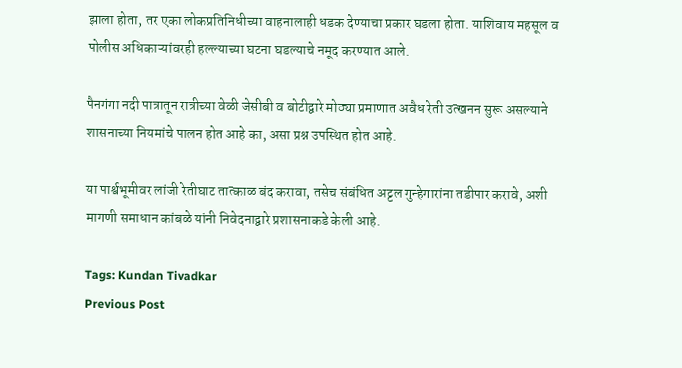झाला होता, तर एका लोकप्रतिनिधीच्या वाहनालाही धडक देण्याचा प्रकार घडला होता. याशिवाय महसूल व पोलीस अधिकाऱ्यांवरही हल्ल्याच्या घटना घडल्याचे नमूद करण्यात आले.

पैनगंगा नदी पात्रातून रात्रीच्या वेळी जेसीबी व बोटीद्वारे मोठ्या प्रमाणात अवैध रेती उत्खनन सुरू असल्याने शासनाच्या नियमांचे पालन होत आहे का, असा प्रश्न उपस्थित होत आहे.

या पार्श्वभूमीवर लांजी रेतीघाट तात्काळ बंद करावा, तसेच संबंधित अट्टल गुन्हेगारांना तडीपार करावे, अशी मागणी समाधान कांबळे यांनी निवेदनाद्वारे प्रशासनाकडे केली आहे.

Tags: Kundan Tivadkar
Previous Post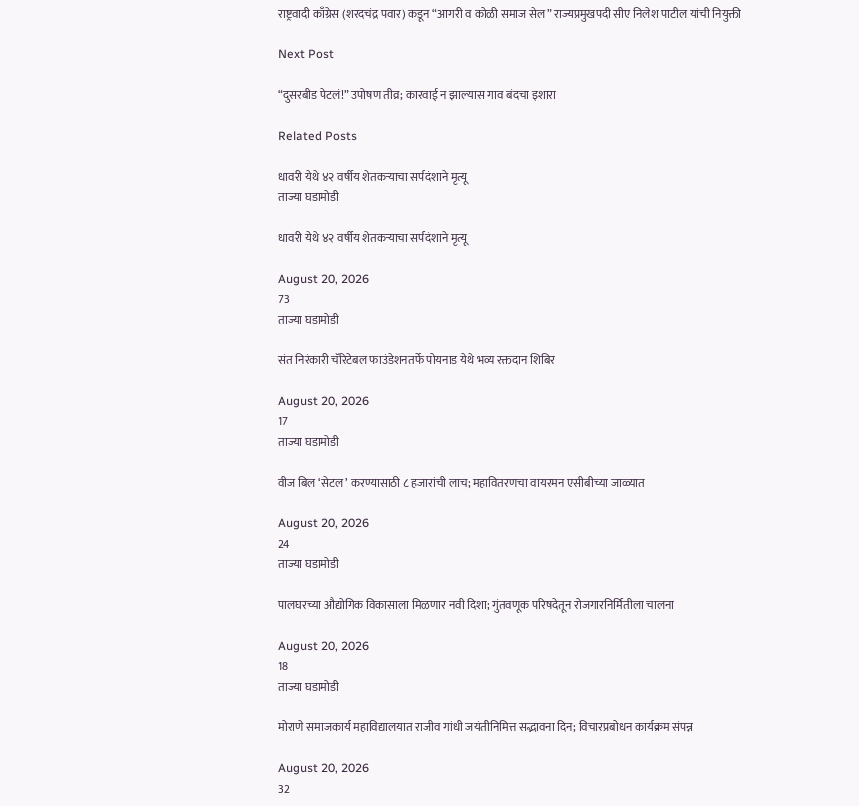राष्ट्रवादी काँग्रेस (शरदचंद्र पवार) कडून “आगरी व कोळी समाज सेल” राज्यप्रमुखपदी सीए निलेश पाटील यांची नियुक्ती

Next Post

“दुसरबीड पेटलं!” उपोषण तीव्र; कारवाई न झाल्यास गाव बंदचा इशारा

Related Posts

धावरी येथे ४२ वर्षीय शेतकऱ्याचा सर्पदंशाने मृत्यू
ताज्या घडामोडी

धावरी येथे ४२ वर्षीय शेतकऱ्याचा सर्पदंशाने मृत्यू

August 20, 2026
73
ताज्या घडामोडी

संत निरंकारी चॅरिटेबल फाउंडेशनतर्फे पोयनाड येथे भव्य रक्तदान शिबिर

August 20, 2026
17
ताज्या घडामोडी

वीज बिल ‘सेटल’ करण्यासाठी ८ हजारांची लाच; महावितरणचा वायरमन एसीबीच्या जाळ्यात

August 20, 2026
24
ताज्या घडामोडी

पालघरच्या औद्योगिक विकासाला मिळणार नवी दिशा; गुंतवणूक परिषदेतून रोजगारनिर्मितीला चालना

August 20, 2026
18
ताज्या घडामोडी

मोराणे समाजकार्य महाविद्यालयात राजीव गांधी जयंतीनिमित्त सद्भावना दिन; विचारप्रबोधन कार्यक्रम संपन्न

August 20, 2026
32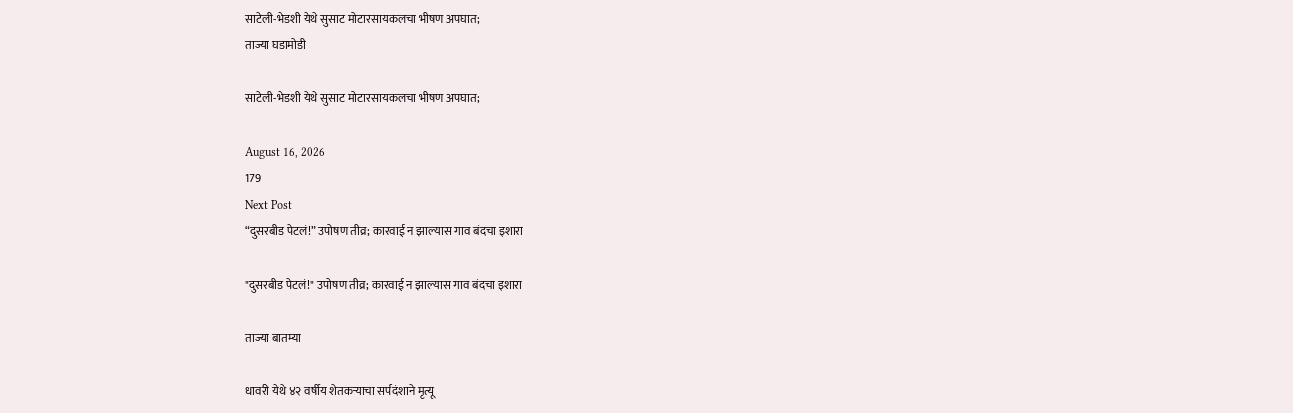साटेली-भेडशी येथे सुसाट मोटारसायकलचा भीषण अपघात;
ताज्या घडामोडी

साटेली-भेडशी येथे सुसाट मोटारसायकलचा भीषण अपघात;

August 16, 2026
179
Next Post
“दुसरबीड पेटलं!” उपोषण तीव्र; कारवाई न झाल्यास गाव बंदचा इशारा

"दुसरबीड पेटलं!" उपोषण तीव्र; कारवाई न झाल्यास गाव बंदचा इशारा

ताज्या बातम्या

धावरी येथे ४२ वर्षीय शेतकऱ्याचा सर्पदंशाने मृत्यू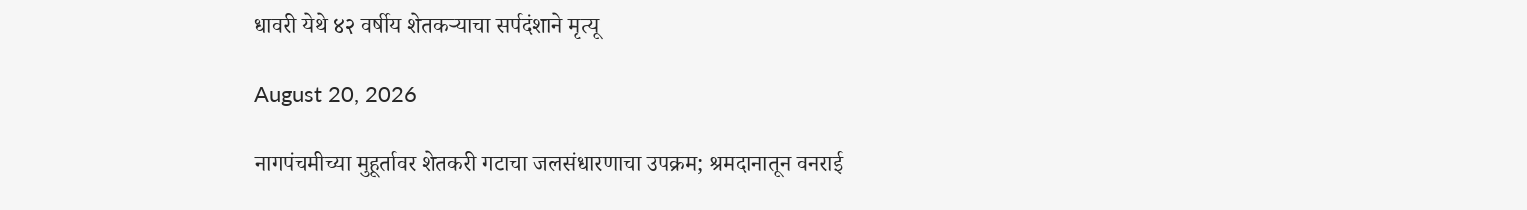धावरी येथे ४२ वर्षीय शेतकऱ्याचा सर्पदंशाने मृत्यू

August 20, 2026

नागपंचमीच्या मुहूर्तावर शेतकरी गटाचा जलसंधारणाचा उपक्रम; श्रमदानातून वनराई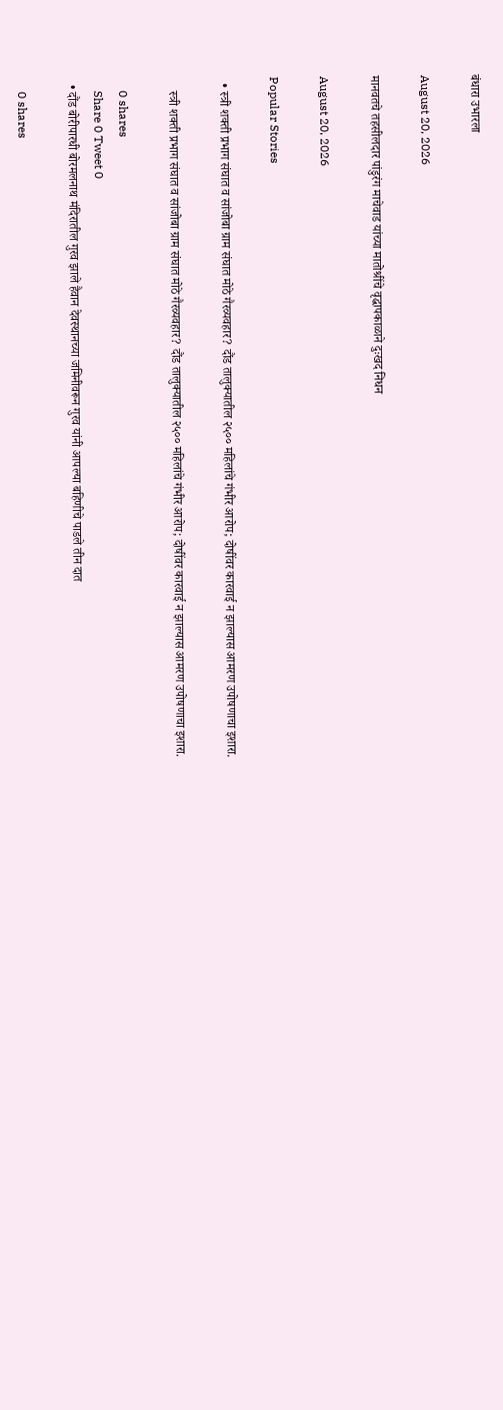बंधारा उभारला

August 20, 2026

मानवतचे तहसीलदार पांडुरंग माचेवाड यांच्या मातोश्रींचे वृद्धापकाळाने दुःखद निधन

August 20, 2026

Popular Stories

  • स्त्री शक्ती प्रभाग संघात व सांजोबा ग्राम संघात मोठे गैरव्यवहार? दौंड तालुक्यातील २५०० महिलांचे गंभीर आरोप; दोषींवर कारवाई न झाल्यास आमरण उपोषणाचा इशारा.

    स्त्री शक्ती प्रभाग संघात व सांजोबा ग्राम संघात मोठे गैरव्यवहार? दौंड तालुक्यातील २५०० महिलांचे गंभीर आरोप; दोषींवर कारवाई न झाल्यास आमरण उपोषणाचा इशारा.

    0 shares
    Share 0 Tweet 0
  • दौंड बोरीपारधी बोरमलनाथ मंदिरातील गुरव झाले हैवान देवस्थानच्या जमिनीवरून गुरव यांनी आपल्या बहिणीचे पाडले तीन दात

    0 shares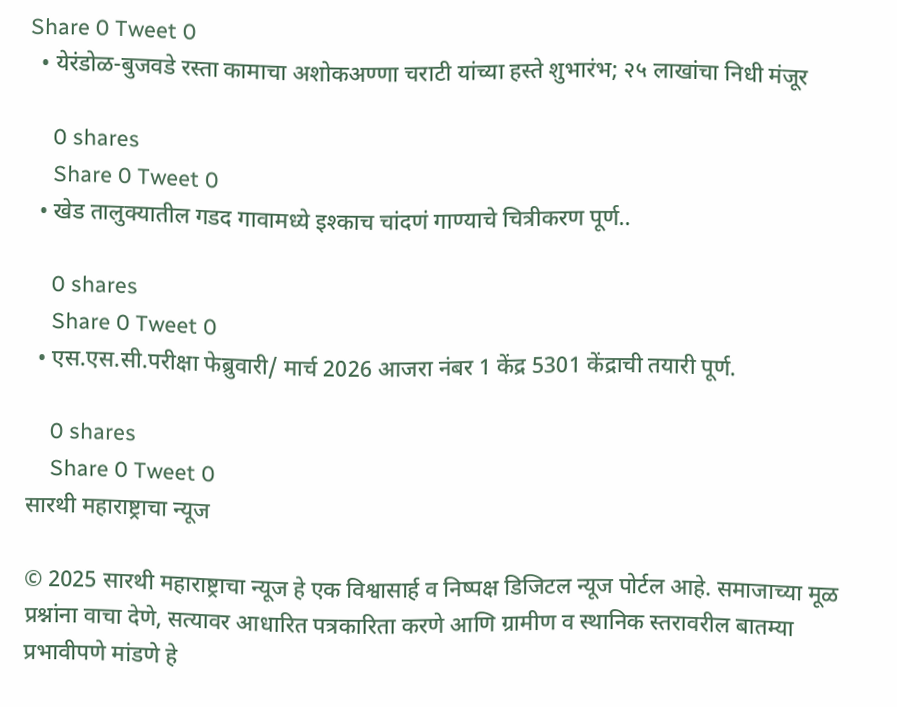Share 0 Tweet 0
  • येरंडोळ-बुजवडे रस्ता कामाचा अशोकअण्णा चराटी यांच्या हस्ते शुभारंभ; २५ लाखांचा निधी मंजूर

    0 shares
    Share 0 Tweet 0
  • खेड तालुक्यातील गडद गावामध्ये इश्काच चांदणं गाण्याचे चित्रीकरण पूर्ण..

    0 shares
    Share 0 Tweet 0
  • एस.एस.सी.परीक्षा फेब्रुवारी/ मार्च 2026 आजरा नंबर 1 केंद्र 5301 केंद्राची तयारी पूर्ण.

    0 shares
    Share 0 Tweet 0
सारथी महाराष्ट्राचा न्यूज

© 2025 सारथी महाराष्ट्राचा न्यूज हे एक विश्वासार्ह व निष्पक्ष डिजिटल न्यूज पोर्टल आहे. समाजाच्या मूळ प्रश्नांना वाचा देणे, सत्यावर आधारित पत्रकारिता करणे आणि ग्रामीण व स्थानिक स्तरावरील बातम्या प्रभावीपणे मांडणे हे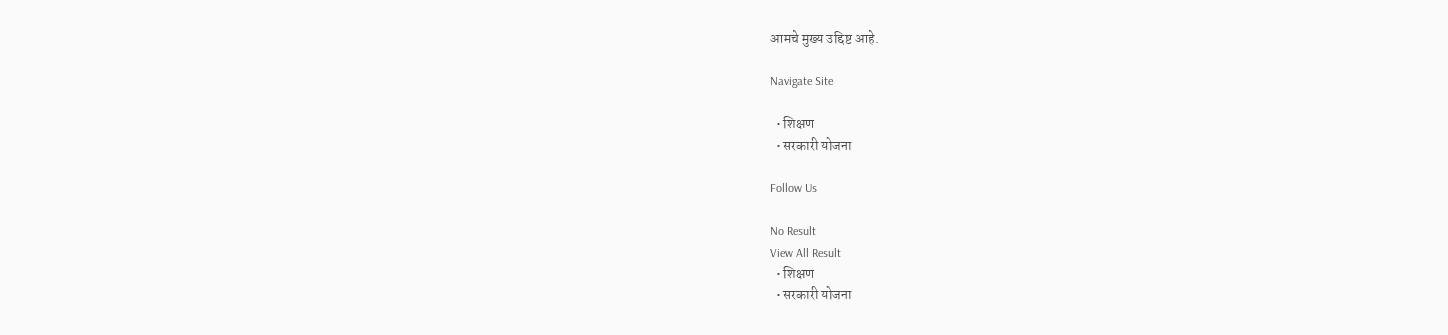आमचे मुख्य उद्दिष्ट आहे.

Navigate Site

  • शिक्षण
  • सरकारी योजना

Follow Us

No Result
View All Result
  • शिक्षण
  • सरकारी योजना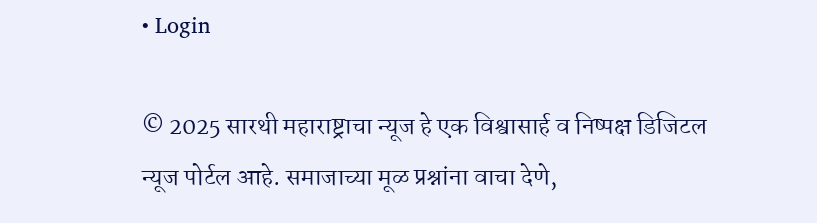• Login

© 2025 सारथी महाराष्ट्राचा न्यूज हे एक विश्वासार्ह व निष्पक्ष डिजिटल न्यूज पोर्टल आहे. समाजाच्या मूळ प्रश्नांना वाचा देणे,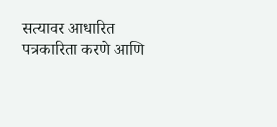सत्यावर आधारित पत्रकारिता करणे आणि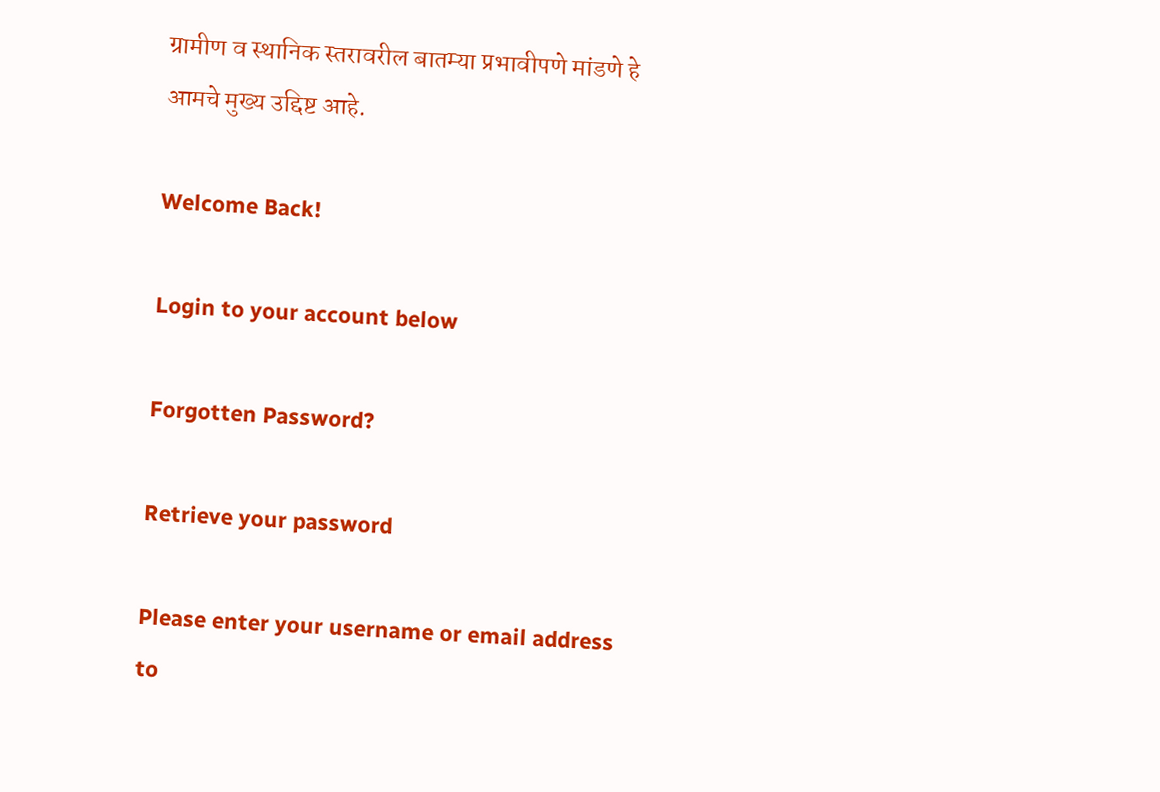ग्रामीण व स्थानिक स्तरावरील बातम्या प्रभावीपणे मांडणे हे आमचे मुख्य उद्दिष्ट आहे.

Welcome Back!

Login to your account below

Forgotten Password?

Retrieve your password

Please enter your username or email address to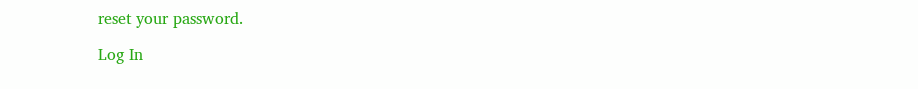reset your password.

Log In